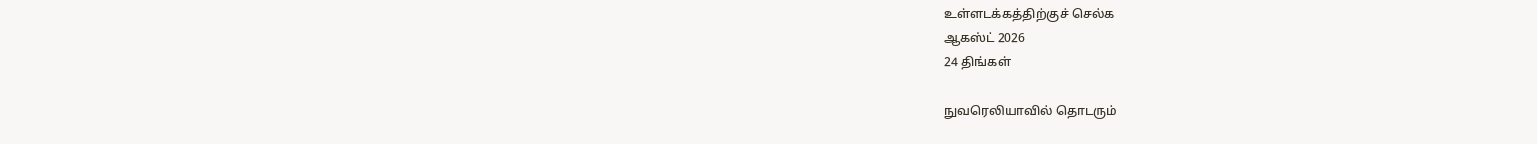உள்ளடக்கத்திற்குச் செல்க
ஆகஸ்ட் 2026
24 திங்கள்

நுவரெலியாவில் தொடரும்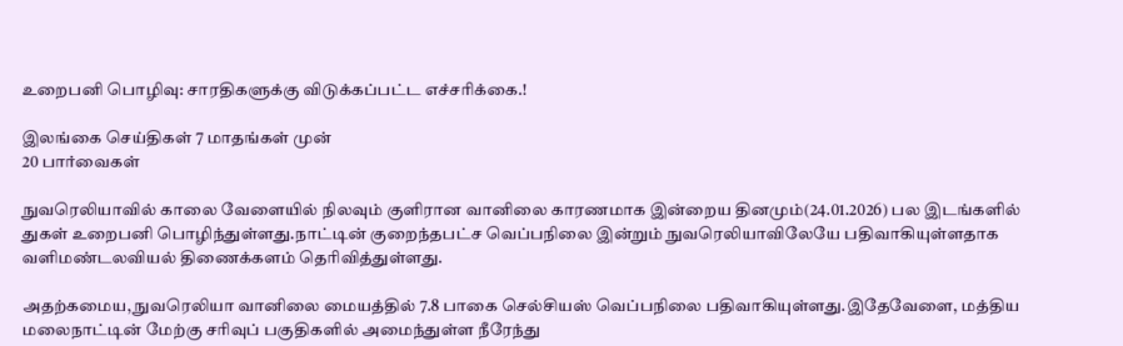உறைபனி பொழிவு: சாரதிகளுக்கு விடுக்கப்பட்ட எச்சரிக்கை.!

இலங்கை செய்திகள் 7 மாதங்கள் முன்
20 பார்வைகள்

நுவரெலியாவில் காலை வேளையில் நிலவும் குளிரான வானிலை காரணமாக இன்றைய தினமும்(24.01.2026) பல இடங்களில் துகள் உறைபனி பொழிந்துள்ளது.நாட்டின் குறைந்தபட்ச வெப்பநிலை இன்றும் நுவரெலியாவிலேயே பதிவாகியுள்ளதாக வளிமண்டலவியல் திணைக்களம் தெரிவித்துள்ளது.

அதற்கமைய, நுவரெலியா வானிலை மையத்தில் 7.8 பாகை செல்சியஸ் வெப்பநிலை பதிவாகியுள்ளது.இதேவேளை, மத்திய மலைநாட்டின் மேற்கு சரிவுப் பகுதிகளில் அமைந்துள்ள நீரேந்து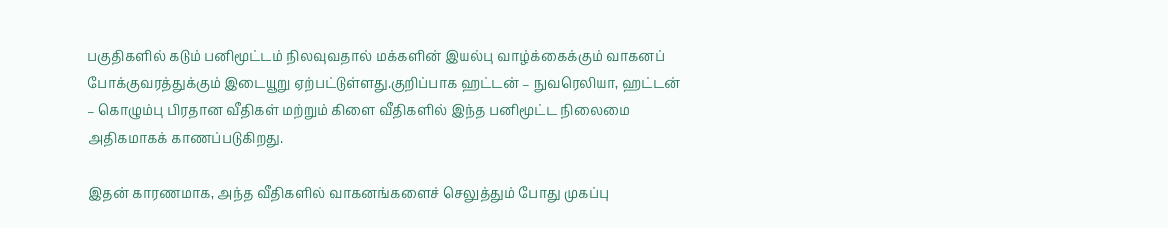பகுதிகளில் கடும் பனிமூட்டம் நிலவுவதால் மக்களின் இயல்பு வாழ்க்கைக்கும் வாகனப் போக்குவரத்துக்கும் இடையூறு ஏற்பட்டுள்ளது.குறிப்பாக ஹட்டன் – நுவரெலியா, ஹட்டன் – கொழும்பு பிரதான வீதிகள் மற்றும் கிளை வீதிகளில் இந்த பனிமூட்ட நிலைமை அதிகமாகக் காணப்படுகிறது.

இதன் காரணமாக, அந்த வீதிகளில் வாகனங்களைச் செலுத்தும் போது முகப்பு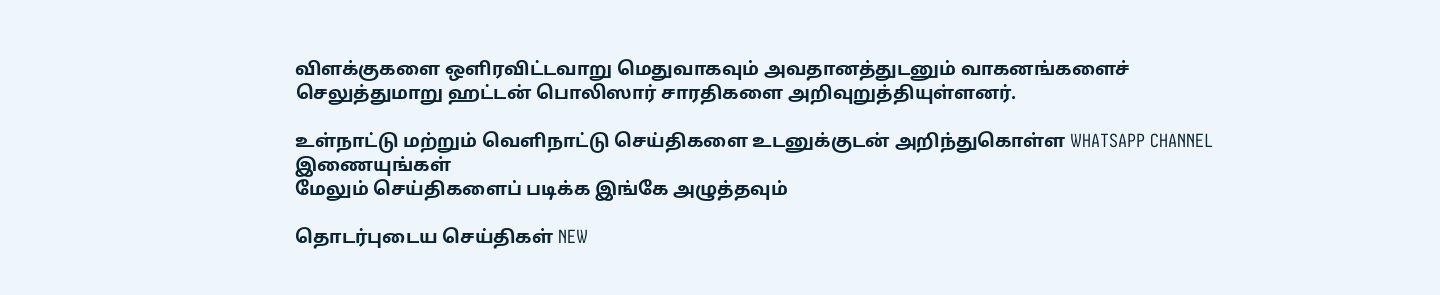விளக்குகளை ஒளிரவிட்டவாறு மெதுவாகவும் அவதானத்துடனும் வாகனங்களைச் செலுத்துமாறு ஹட்டன் பொலிஸார் சாரதிகளை அறிவுறுத்தியுள்ளனர்.

உள்நாட்டு மற்றும் வெளிநாட்டு செய்திகளை உடனுக்குடன் அறிந்துகொள்ள WHATSAPP CHANNEL இணையுங்கள்
மேலும் செய்திகளைப் படிக்க இங்கே அழுத்தவும்

தொடர்புடைய செய்திகள் NEW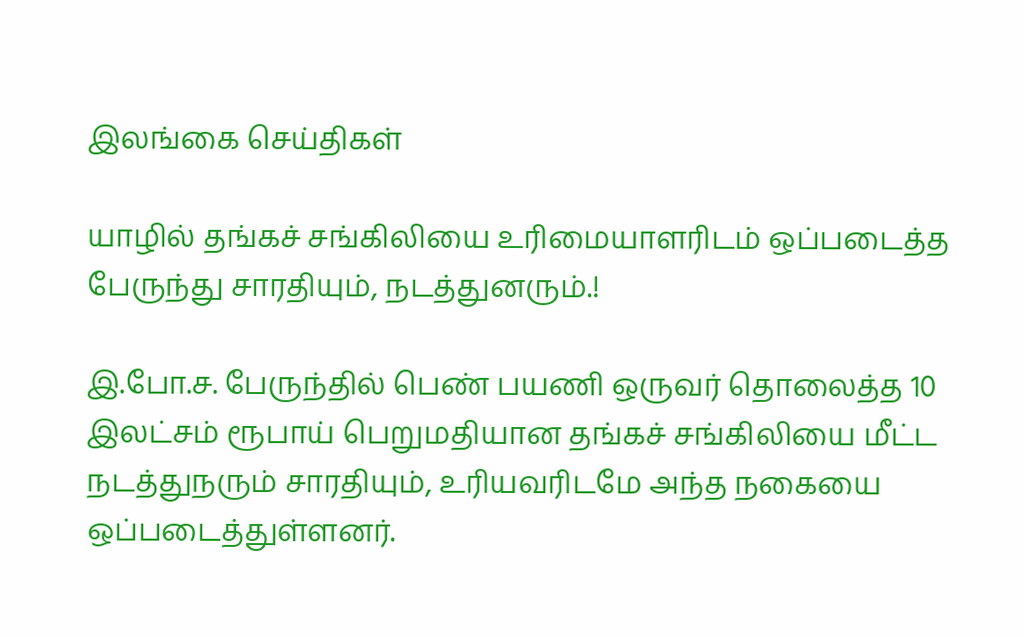இலங்கை செய்திகள்

யாழில் தங்கச் சங்கிலியை உரிமையாளரிடம் ஒப்படைத்த பேருந்து சாரதியும், நடத்துனரும்.!

இ.போ.ச. பேருந்தில் பெண் பயணி ஒருவர் தொலைத்த 10 இலட்சம் ரூபாய் பெறுமதியான தங்கச் சங்கிலியை மீட்ட நடத்துநரும் சாரதியும், உரியவரிடமே அந்த நகையை ஒப்படைத்துள்ளனர்.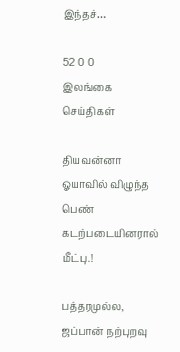இந்தச்…

52 0 0
இலங்கை செய்திகள்

தியவன்னா ஓயாவில் விழுந்த பெண் கடற்படையினரால் மீட்பு.!

பத்தரமுல்ல, ஜப்பான் நற்புறவு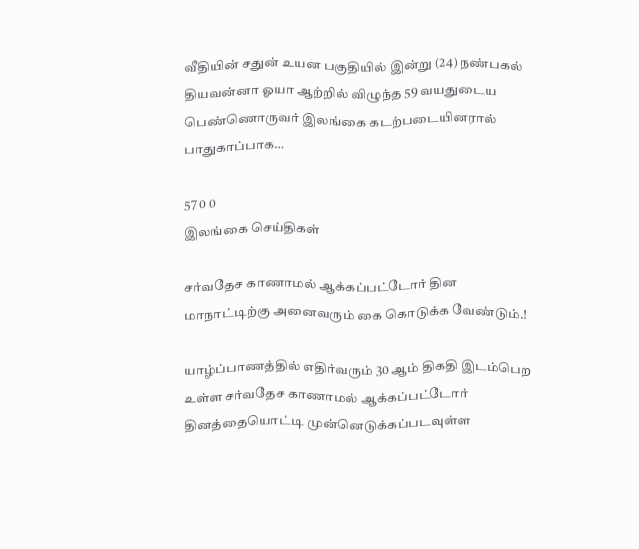வீதியின் சதுன் உயன பகுதியில் இன்று (24) நண்பகல் தியவன்னா ஓயா ஆற்றில் விழுந்த 59 வயதுடைய பெண்ணொருவர் இலங்கை கடற்படையினரால் பாதுகாப்பாக…

57 0 0
இலங்கை செய்திகள்

சர்வதேச காணாமல் ஆக்கப்பட்டோர் தின மாநாட்டிற்கு அனைவரும் கை கொடுக்க வேண்டும்.!

யாழ்ப்பாணத்தில் எதிர்வரும் 30 ஆம் திகதி இடம்பெற உள்ள சர்வதேச காணாமல் ஆக்கப்பட்டோர் தினத்தையொட்டி முன்னெடுக்கப்படவுள்ள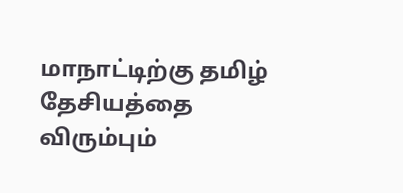மாநாட்டிற்கு தமிழ் தேசியத்தை விரும்பும்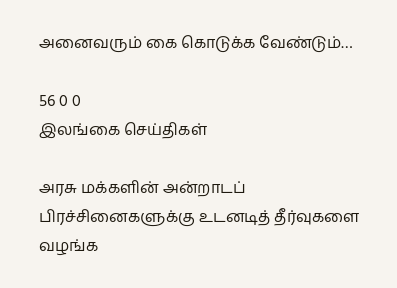அனைவரும் கை கொடுக்க வேண்டும்…

56 0 0
இலங்கை செய்திகள்

அரசு மக்களின் அன்றாடப் பிரச்சினைகளுக்கு உடனடித் தீர்வுகளை வழங்க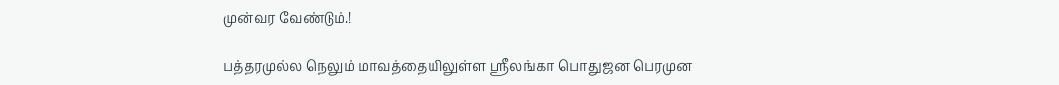முன்வர வேண்டும்.!

பத்தரமுல்ல நெலும் மாவத்தையிலுள்ள ஸ்ரீலங்கா பொதுஜன பெரமுன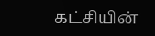கட்சியின்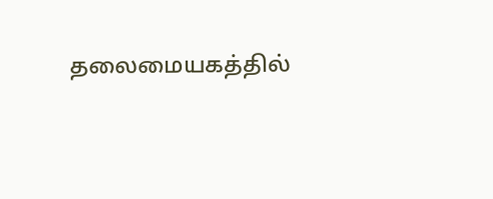தலைமையகத்தில்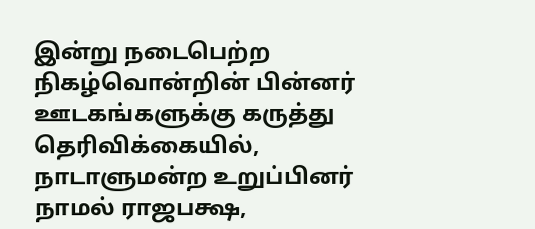இன்று நடைபெற்ற நிகழ்வொன்றின் பின்னர் ஊடகங்களுக்கு கருத்து தெரிவிக்கையில், நாடாளுமன்ற உறுப்பினர் நாமல் ராஜபக்ஷ,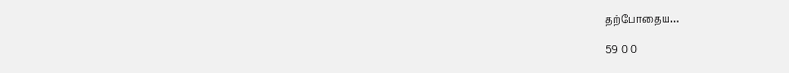தற்போதைய…

59 0 0